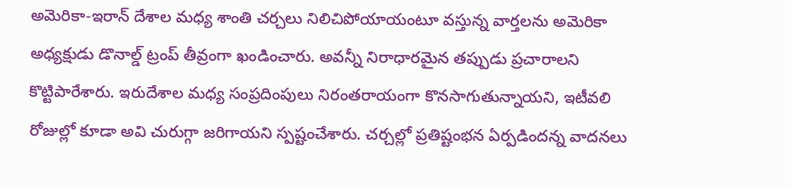అమెరికా-ఇరాన్ దేశాల మధ్య శాంతి చర్చలు నిలిచిపోయాయంటూ వస్తున్న వార్తలను అమెరికా అధ్యక్షుడు డొనాల్డ్ ట్రంప్ తీవ్రంగా ఖండించారు. అవన్నీ నిరాధారమైన తప్పుడు ప్రచారాలని కొట్టిపారేశారు. ఇరుదేశాల మధ్య సంప్రదింపులు నిరంతరాయంగా కొనసాగుతున్నాయని, ఇటీవలి రోజుల్లో కూడా అవి చురుగ్గా జరిగాయని స్పష్టంచేశారు. చర్చల్లో ప్రతిష్టంభన ఏర్పడిందన్న వాదనలు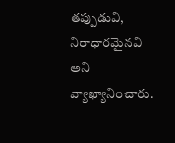తప్పుడువి, నిరాధారమైనవి అని వ్యాఖ్యానించారు.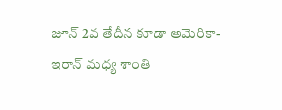జూన్ 2వ తేదీన కూడా అమెరికా-ఇరాన్ మధ్య శాంతి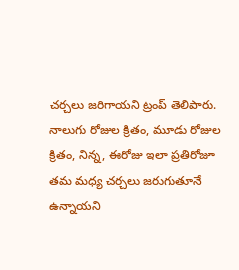చర్చలు జరిగాయని ట్రంప్ తెలిపారు. నాలుగు రోజుల క్రితం, మూడు రోజుల క్రితం, నిన్న, ఈరోజు ఇలా ప్రతిరోజూ తమ మధ్య చర్చలు జరుగుతూనే ఉన్నాయని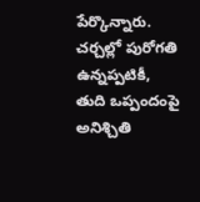పేర్కొన్నారు. చర్చల్లో పురోగతి ఉన్నప్పటికీ, తుది ఒప్పందంపై అనిశ్చితి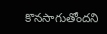కొనసాగుతోందని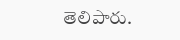తెలిపారు.